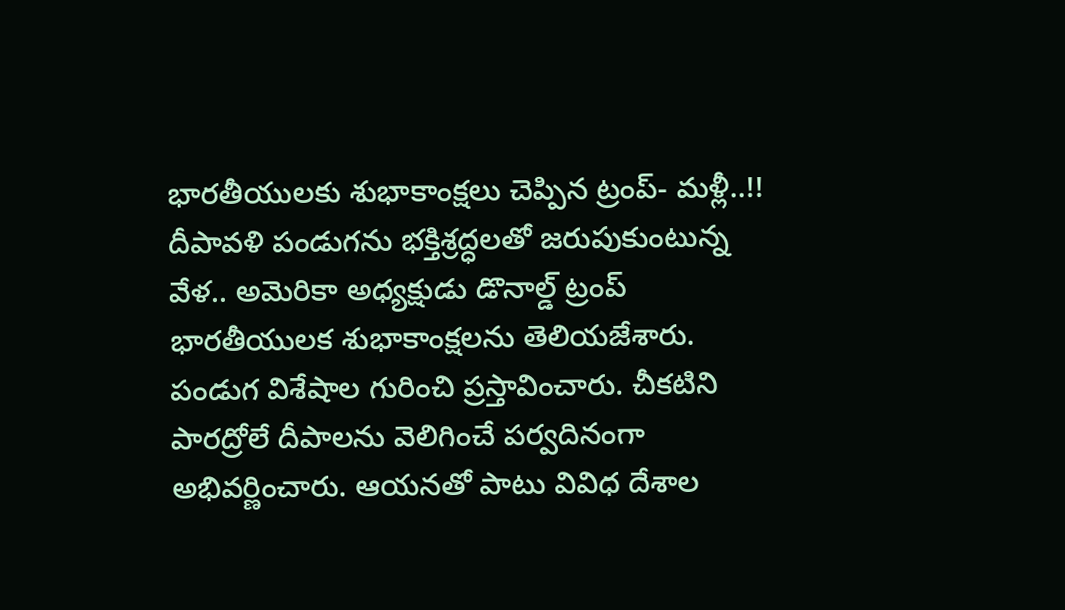భారతీయులకు శుభాకాంక్షలు చెప్పిన ట్రంప్- మళ్లీ..!!
దీపావళి పండుగను భక్తిశ్రద్ధలతో జరుపుకుంటున్న వేళ.. అమెరికా అధ్యక్షుడు డొనాల్డ్ ట్రంప్ భారతీయులక శుభాకాంక్షలను తెలియజేశారు. పండుగ విశేషాల గురించి ప్రస్తావించారు. చీకటిని పారద్రోలే దీపాలను వెలిగించే పర్వదినంగా అభివర్ణించారు. ఆయనతో పాటు వివిధ దేశాల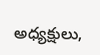అధ్యక్షులు,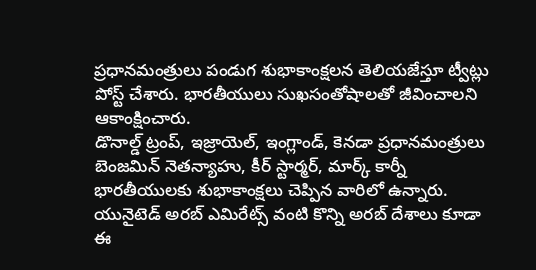ప్రధానమంత్రులు పండుగ శుభాకాంక్షలన తెలియజేస్తూ ట్వీట్లు పోస్ట్ చేశారు. భారతీయులు సుఖసంతోషాలతో జీవించాలని ఆకాంక్షించారు.
డొనాల్డ్ ట్రంప్, ఇజ్రాయెల్, ఇంగ్లాండ్, కెనడా ప్రధానమంత్రులు బెంజమిన్ నెతన్యాహు, కీర్ స్టార్మర్, మార్క్ కార్నీ భారతీయులకు శుభాకాంక్షలు చెప్పిన వారిలో ఉన్నారు. యునైటెడ్ అరబ్ ఎమిరేట్స్ వంటి కొన్ని అరబ్ దేశాలు కూడా ఈ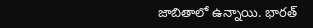జాబితాలో ఉన్నాయి. భారత్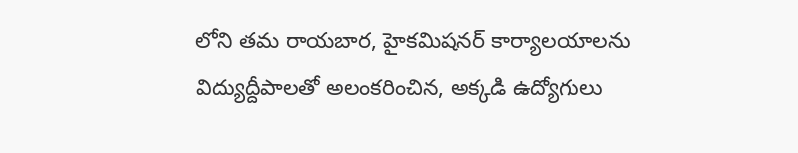లోని తమ రాయబార, హైకమిషనర్ కార్యాలయాలను విద్యుద్దీపాలతో అలంకరించిన, అక్కడి ఉద్యోగులు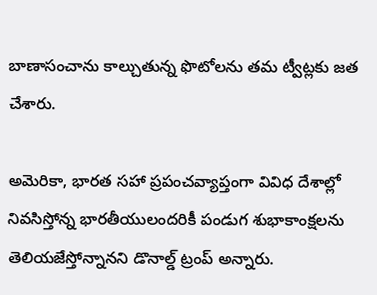బాణాసంచాను కాల్చుతున్న ఫొటోలను తమ ట్వీట్లకు జత చేశారు.

అమెరికా, భారత సహా ప్రపంచవ్యాప్తంగా వివిధ దేశాల్లో నివసిస్తోన్న భారతీయులందరికీ పండుగ శుభాకాంక్షలను తెలియజేస్తోన్నానని డొనాల్డ్ ట్రంప్ అన్నారు.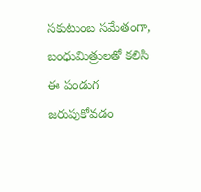సకుటుంబ సమేతంగా, బంధుమిత్రులతో కలిసి ఈ పండుగ జరుపుకోవడం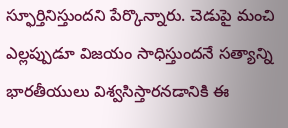స్ఫూర్తినిస్తుందని పేర్కొన్నారు. చెడుపై మంచి ఎల్లప్పుడూ విజయం సాధిస్తుందనే సత్యాన్ని భారతీయులు విశ్వసిస్తారనడానికి ఈ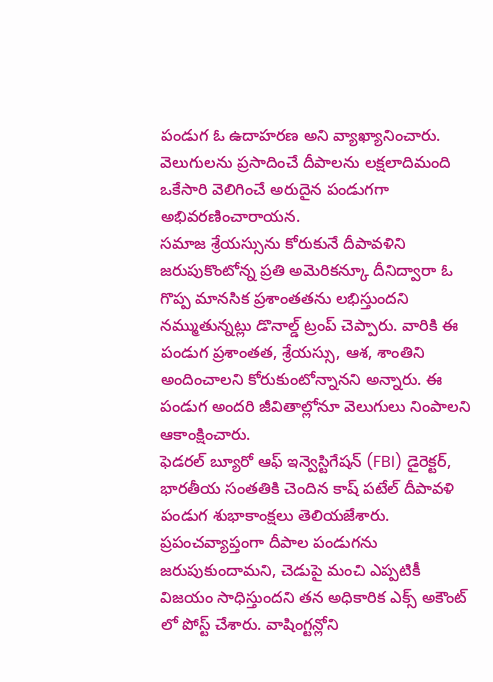పండుగ ఓ ఉదాహరణ అని వ్యాఖ్యానించారు. వెలుగులను ప్రసాదించే దీపాలను లక్షలాదిమంది ఒకేసారి వెలిగించే అరుదైన పండుగగా అభివరణించారాయన.
సమాజ శ్రేయస్సును కోరుకునే దీపావళిని జరుపుకొంటోన్న ప్రతి అమెరికన్కూ దీనిద్వారా ఓ గొప్ప మానసిక ప్రశాంతతను లభిస్తుందని నమ్ముతున్నట్లు డొనాల్డ్ ట్రంప్ చెప్పారు. వారికి ఈ పండుగ ప్రశాంతత, శ్రేయస్సు, ఆశ, శాంతిని అందించాలని కోరుకుంటోన్నానని అన్నారు. ఈ పండుగ అందరి జీవితాల్లోనూ వెలుగులు నింపాలని ఆకాంక్షించారు.
ఫెడరల్ బ్యూరో ఆఫ్ ఇన్వెస్టిగేషన్ (FBI) డైరెక్టర్, భారతీయ సంతతికి చెందిన కాష్ పటేల్ దీపావళి పండుగ శుభాకాంక్షలు తెలియజేశారు. ప్రపంచవ్యాప్తంగా దీపాల పండుగను జరుపుకుందామని, చెడుపై మంచి ఎప్పటికీ విజయం సాధిస్తుందని తన అధికారిక ఎక్స్ అకౌంట్ లో పోస్ట్ చేశారు. వాషింగ్టన్లోని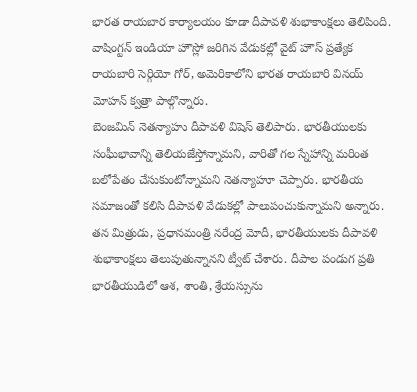భారత రాయబార కార్యాలయం కూడా దీపావళి శుభాకాంక్షలు తెలిపింది. వాషింగ్టన్ ఇండియా హౌస్లో జరిగిన వేడుకల్లో వైట్ హౌస్ ప్రత్యేక రాయబారి సెర్గియో గోర్, అమెరికాలోని భారత రాయబారి వినయ్ మోహన్ క్వత్రా పాల్గొన్నారు.
బెంజమిన్ నెతన్యాహు దీపావళి విషెస్ తెలిపారు. భారతీయులకు సంఘీభావాన్ని తెలియజేస్తోన్నామని, వారితో గల స్నేహాన్ని మరింత బలోపేతం చేసుకుంటోన్నామని నెతన్యాహూ చెప్పారు. భారతీయ సమాజంతో కలిసి దీపావళి వేడుకల్లో పాలుపంచుకున్నామని అన్నారు. తన మిత్రుడు, ప్రధానమంత్రి నరేంద్ర మోదీ, భారతీయులకు దీపావళి శుభాకాంక్షలు తెలుపుతున్నానని ట్వీట్ చేశారు. దీపాల పండుగ ప్రతి భారతీయుడిలో ఆశ, శాంతి, శ్రేయస్సును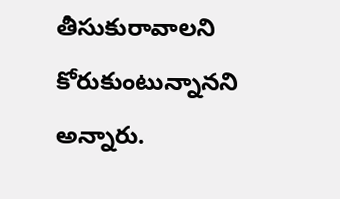తీసుకురావాలని కోరుకుంటున్నానని అన్నారు.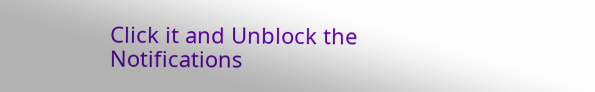Click it and Unblock the Notifications